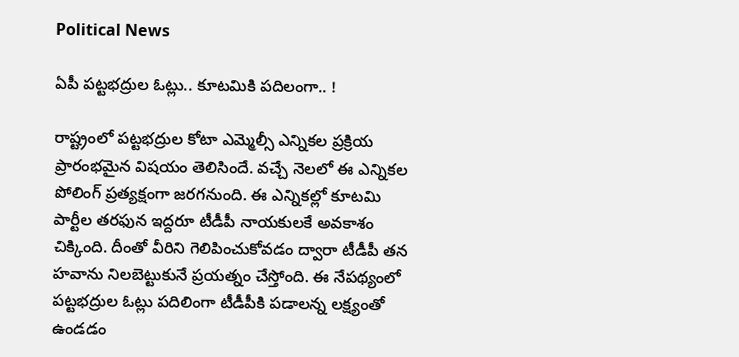Political News

ఏపీ ప‌ట్ట‌భ‌ద్రుల ఓట్లు.. కూట‌మికి ప‌దిలంగా.. !

రాష్ట్రంలో ప‌ట్ట‌భ‌ద్రుల కోటా ఎమ్మెల్సీ ఎన్నిక‌ల ప్ర‌క్రియ ప్రారంభ‌మైన విష‌యం తెలిసిందే. వ‌చ్చే నెలలో ఈ ఎన్నిక‌ల పోలింగ్ ప్ర‌త్య‌క్షంగా జ‌ర‌గ‌నుంది. ఈ ఎన్నిక‌ల్లో కూట‌మి పార్టీల త‌ర‌ఫున ఇద్ద‌రూ టీడీపీ నాయ‌కుల‌కే అవ‌కాశం చిక్కింది. దీంతో వీరిని గెలిపించుకోవ‌డం ద్వారా టీడీపీ త‌న హ‌వాను నిల‌బెట్టుకునే ప్ర‌య‌త్నం చేస్తోంది. ఈ నేప‌థ్యంలో ప‌ట్ట‌భ‌ద్రుల ఓట్లు ప‌దిలింగా టీడీపీకి ప‌డాల‌న్న ల‌క్ష్యంతో ఉండ‌డం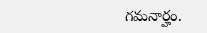గ‌మ‌నార్హం.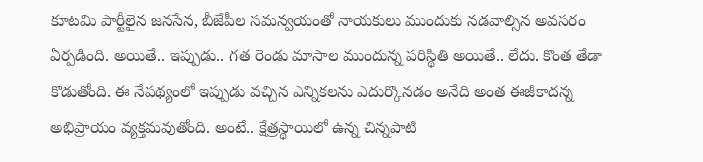కూట‌మి పార్టీలైన జనసేన, బీజేపీల సమన్వయంతో నాయ‌కులు ముందుకు న‌డవాల్సిన అవ‌స‌రం ఏర్పడింది. అయితే.. ఇప్పుడు.. గ‌త రెండు మాసాల ముందున్న ప‌రిస్థితి అయితే.. లేదు. కొంత తేడా కొడుతోంది. ఈ నేప‌థ్యంలో ఇప్పుడు వ‌చ్చిన ఎన్నిక‌లను ఎదుర్కొన‌డం అనేది అంత ఈజీకాద‌న్న అభిప్రాయం వ్య‌క్త‌మ‌వుతోంది. అంటే.. క్షేత్ర‌స్థాయిలో ఉన్న చిన్న‌పాటి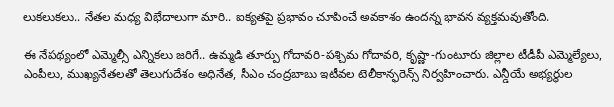లుక‌లుక‌లు.. నేత‌ల మ‌ధ్య విభేదాలుగా మారి.. ఐక్య‌త‌పై ప్ర‌భావం చూపించే అవ‌కాశం ఉంద‌న్న భావ‌న వ్య‌క్త‌మవుతోంది.

ఈ నేపథ్యంలో ఎమ్మెల్సీ ఎన్నిక‌లు జ‌రిగే.. ఉమ్మడి తూర్పు గోదావరి-పశ్చిమ గోదావరి, కృష్ణా-గుంటూరు జిల్లాల టీడీపీ ఎమ్మెల్యేలు, ఎంపీలు, ముఖ్యనేతలతో తెలుగుదేశం అధినేత, సీఎం చంద్రబాబు ఇటీవ‌ల టెలీకాన్ఫరెన్స్ నిర్వహించారు. ఎన్డీయే అభ్యర్థుల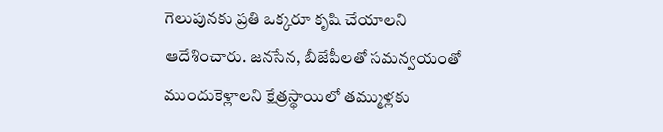గెలుపునకు ప్రతి ఒక్కరూ కృషి చేయాలని ఆదేశించారు. జనసేన, బీజేపీలతో సమన్వయంతో ముందుకెళ్లాలని క్షేత్ర‌స్థాయిలో త‌మ్ముళ్ల‌కు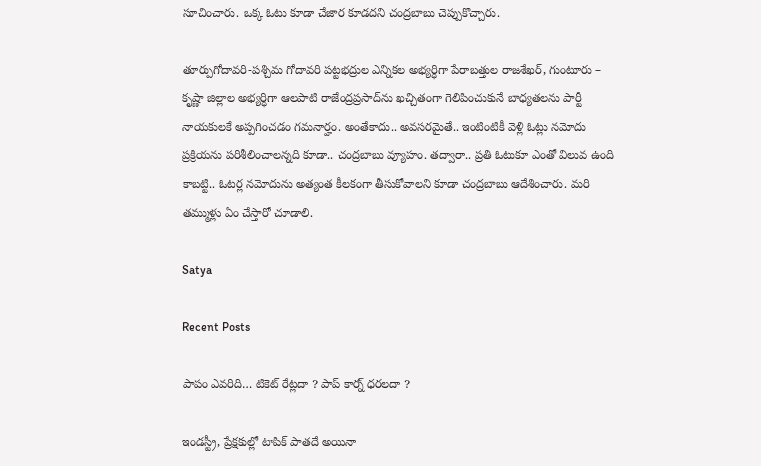సూచించారు. ఒక్క ఓటు కూడా చేజార కూడ‌ద‌ని చంద్ర‌బాబు చెప్పుకొచ్చారు.

తూర్పుగోదావరి-పశ్చిమ గోదావరి పట్టభద్రుల ఎన్నికల అభ్యర్ధిగా పేరాబత్తుల రాజశేఖర్, గుంటూరు – కృష్ణా జిల్లాల అభ్యర్ధిగా ఆలపాటి రాజేంద్రప్రసాద్‌ను ఖ‌చ్చితంగా గెలిపించుకునే బాధ్య‌త‌ల‌ను పార్టీ నాయ‌కుల‌కే అప్ప‌గించ‌డం గ‌మ‌నార్హం. అంతేకాదు.. అవ‌స‌రమైతే.. ఇంటింటికీ వెళ్లి ఓట్లు న‌మోదు ప్ర‌క్రియ‌ను ప‌రిశీలించాల‌న్న‌ది కూడా.. చంద్ర‌బాబు వ్యూహం. త‌ద్వారా.. ప్ర‌తి ఓటుకూ ఎంతో విలువ ఉంది కాబ‌ట్టి.. ఓటర్ల నమోదును అత్యంత కీల‌కంగా తీసుకోవాల‌ని కూడా చంద్ర‌బాబు ఆదేశించారు. మ‌రి త‌మ్ముళ్లు ఏం చేస్తారో చూడాలి.

Satya

Recent Posts

పాపం ఎవరిది… టికెట్ రేట్లదా ? పాప్ కార్న్ ధరలదా ?

ఇండస్ట్రీ, ప్రేక్షకుల్లో టాపిక్ పాతదే అయినా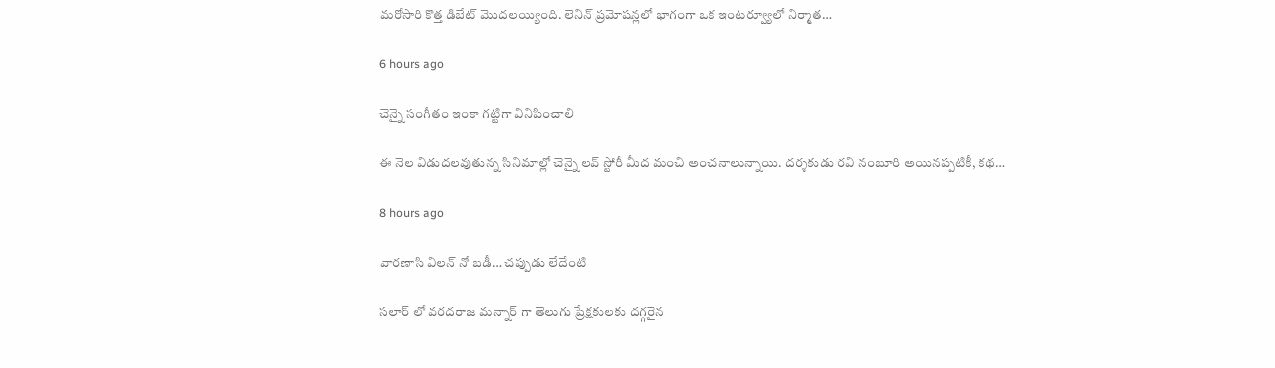మరోసారి కొత్త డిబేట్ మొదలయ్యింది. లెనిన్ ప్రమోషన్లలో భాగంగా ఒక ఇంటర్వ్యూలో నిర్మాత…

6 hours ago

చెన్నై సంగీతం ఇంకా గట్టిగా వినిపించాలి

ఈ నెల విడుదలవుతున్న సినిమాల్లో చెన్నై లవ్ స్టోరీ మీద మంచి అంచనాలున్నాయి. దర్శకుడు రవి నంబూరి అయినప్పటికీ, కథ…

8 hours ago

వారణాసి విలన్ నో బడీ… చప్పుడు లేదేంటి

సలార్ లో వరదరాజ మన్నార్ గా తెలుగు ప్రేక్షకులకు దగ్గరైన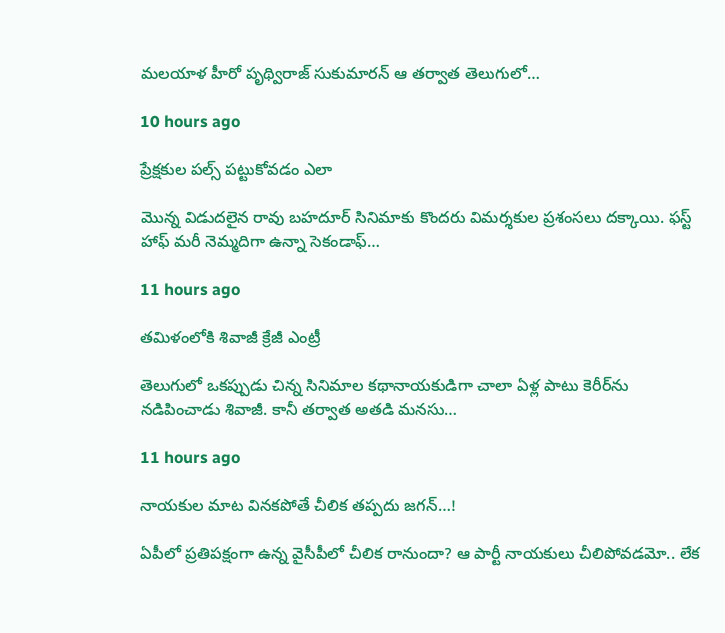మలయాళ హీరో పృథ్విరాజ్ సుకుమారన్ ఆ తర్వాత తెలుగులో…

10 hours ago

ప్రేక్షకుల పల్స్ పట్టుకోవడం ఎలా

మొన్న విడుదలైన రావు బహదూర్ సినిమాకు కొందరు విమర్శకుల ప్రశంసలు దక్కాయి. ఫస్ట్ హాఫ్ మరీ నెమ్మదిగా ఉన్నా సెకండాఫ్…

11 hours ago

తమిళంలోకి శివాజీ క్రేజీ ఎంట్రీ

తెలుగులో ఒకప్పుడు చిన్న సినిమాల కథానాయకుడిగా చాలా ఏళ్ల పాటు కెరీర్‌ను నడిపించాడు శివాజీ. కానీ తర్వాత అతడి మనసు…

11 hours ago

నాయకుల మాట వినకపోతే చీలిక తప్పదు జగన్…!

ఏపీలో ప్ర‌తిప‌క్షంగా ఉన్న వైసీపీలో చీలిక రానుందా? ఆ పార్టీ నాయ‌కులు చీలిపోవ‌డ‌మో.. లేక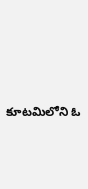కూట‌మిలోని ఓ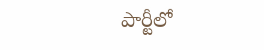పార్టీలో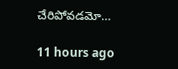చేరిపోవ‌డ‌మో…

11 hours ago